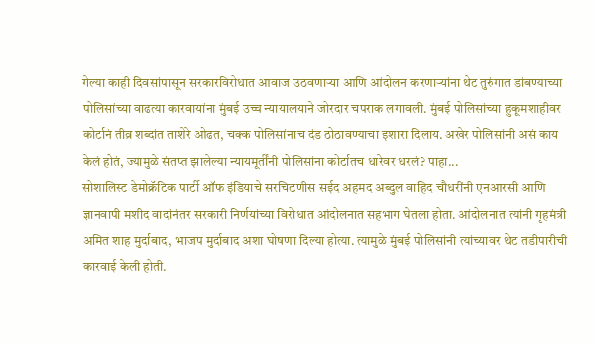गेल्या काही दिवसांपासून सरकारविरोधात आवाज उठवणाऱ्या आणि आंदोलन करणाऱ्यांना थेट तुरुंगात डांबण्याच्या पोलिसांच्या वाढत्या कारवायांना मुंबई उच्च न्यायालयाने जोरदार चपराक लगावली. मुंबई पोलिसांच्या हुकूमशाहीवर कोर्टानं तीव्र शब्दांत ताशेरे ओढत, चक्क पोलिसांनाच दंड ठोठावण्याचा इशारा दिलाय. अखेर पोलिसांनी असं काय केलं होतं, ज्यामुळे संतप्त झालेल्या न्यायमूर्तींनी पोलिसांना कोर्टातच धारेवर धरलं? पाहा...
सोशालिस्ट डेमोक्रॅटिक पार्टी ऑफ इंडियाचे सरचिटणीस सईद अहमद अब्दुल वाहिद चौधरींनी एनआरसी आणि ज्ञानवापी मशीद वादांनंतर सरकारी निर्णयांच्या विरोधात आंदोलनात सहभाग घेतला होता. आंदोलनात त्यांनी गृहमंत्री अमित शाह मुर्दाबाद, भाजप मुर्दाबाद अशा घोषणा दिल्या होत्या. त्यामुळे मुंबई पोलिसांनी त्यांच्यावर थेट तडीपारीची कारवाई केली होती.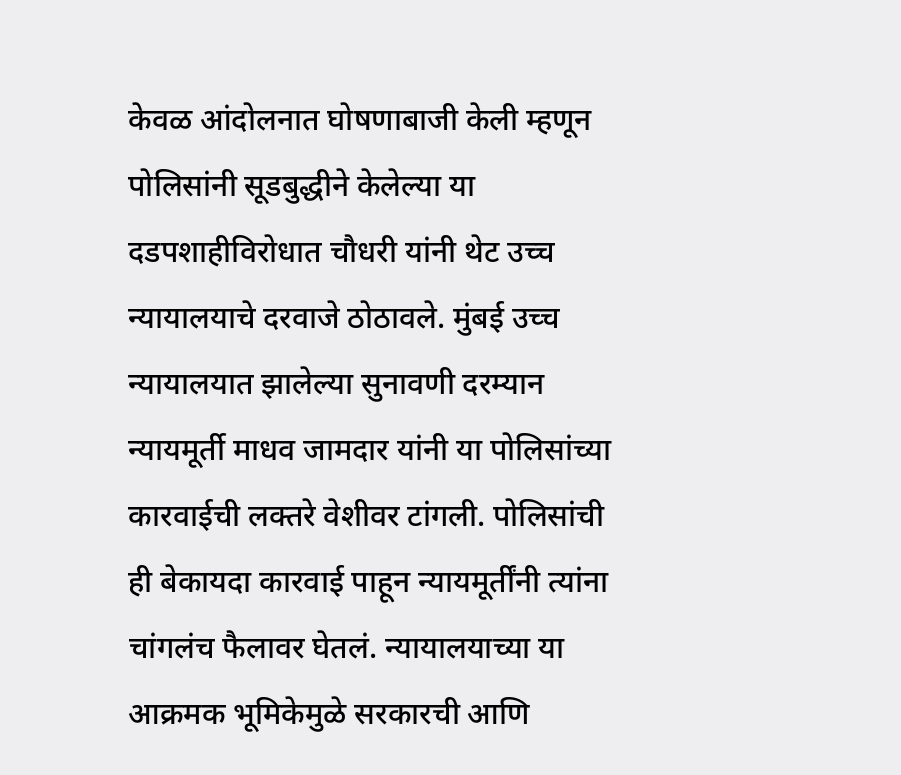केवळ आंदोलनात घोषणाबाजी केली म्हणून पोलिसांनी सूडबुद्धीने केलेल्या या दडपशाहीविरोधात चौधरी यांनी थेट उच्च न्यायालयाचे दरवाजे ठोठावले. मुंबई उच्च न्यायालयात झालेल्या सुनावणी दरम्यान न्यायमूर्ती माधव जामदार यांनी या पोलिसांच्या कारवाईची लक्तरे वेशीवर टांगली. पोलिसांची ही बेकायदा कारवाई पाहून न्यायमूर्तींनी त्यांना चांगलंच फैलावर घेतलं. न्यायालयाच्या या आक्रमक भूमिकेमुळे सरकारची आणि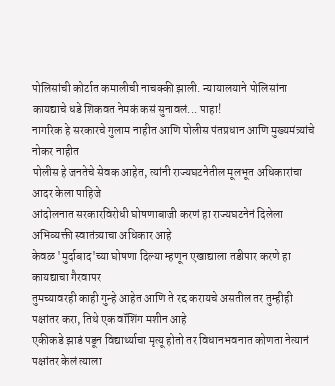पोलिसांची कोर्टात कमालीची नाचक्की झाली. न्यायालयाने पोलिसांना कायद्याचे धडे शिकवत नेमकं कसं सुनावलं... पाहा!
नागरिक हे सरकारचे गुलाम नाहीत आणि पोलीस पंतप्रधान आणि मुख्यमंत्र्यांचे नोकर नाहीत
पोलीस हे जनतेचे सेवक आहेत, त्यांनी राज्यघटनेतील मूलभूत अधिकारांचा आदर केला पाहिजे
आंदोलनात सरकारविरोधी घोषणाबाजी करणं हा राज्यघटनेनं दिलेला अभिव्यक्ती स्वातंत्र्याचा अधिकार आहे
केवळ 'मुर्दाबाद'च्या घोषणा दिल्या म्हणून एखाद्याला तडीपार करणे हा कायद्याचा गैरवापर
तुमच्यावरही काही गुन्हे आहेत आणि ते रद्द करायचे असतील तर तुम्हीही पक्षांतर करा, तिथे एक वॉशिंग मशीन आहे
एकीकडे झाडं पडून विद्यार्थ्याचा मृत्यू होतो तर विधानभवनात कोणता नेत्यानं पक्षांतर केलं त्याला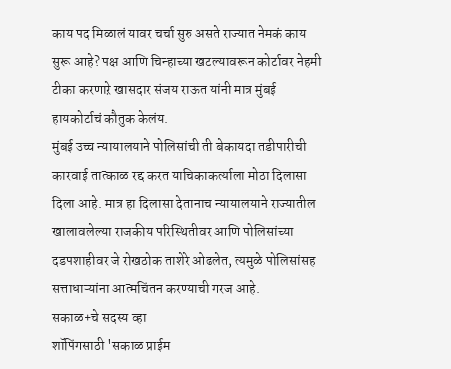काय पद मिळालं यावर चर्चा सुरु असते राज्यात नेमकं काय सुरू आहे? पक्ष आणि चिन्हाच्या खटल्यावरून कोर्टावर नेहमी टीका करणाऱे खासदार संजय राऊत यांनी मात्र मुंबई हायकोर्टाचं कौतुक केलंय.
मुंबई उच्च न्यायालयाने पोलिसांची ती बेकायदा तडीपारीची कारवाई तात्काळ रद्द करत याचिकाकर्त्याला मोठा दिलासा दिला आहे. मात्र हा दिलासा देतानाच न्यायालयाने राज्यातील खालावलेल्या राजकीय परिस्थितीवर आणि पोलिसांच्या दडपशाहीवर जे रोखठोक ताशेरे ओढलेत, त्यमुळे पोलिसांसह सत्ताधाऱ्यांना आत्मचिंतन करण्याची गरज आहे.
सकाळ+चे सदस्य व्हा
शॉपिंगसाठी 'सकाळ प्राईम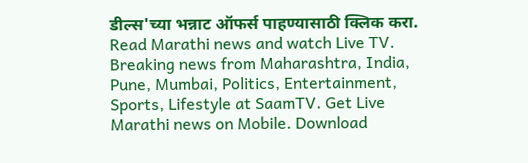डील्स'च्या भन्नाट ऑफर्स पाहण्यासाठी क्लिक करा.
Read Marathi news and watch Live TV. Breaking news from Maharashtra, India, Pune, Mumbai, Politics, Entertainment, Sports, Lifestyle at SaamTV. Get Live Marathi news on Mobile. Download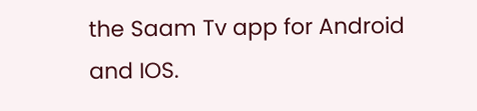the Saam Tv app for Android and IOS.